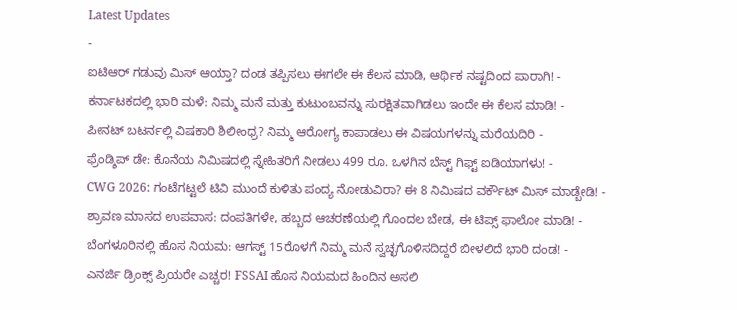Latest Updates
-
ಐಟಿಆರ್ ಗಡುವು ಮಿಸ್ ಆಯ್ತಾ? ದಂಡ ತಪ್ಪಿಸಲು ಈಗಲೇ ಈ ಕೆಲಸ ಮಾಡಿ, ಆರ್ಥಿಕ ನಷ್ಟದಿಂದ ಪಾರಾಗಿ! -
ಕರ್ನಾಟಕದಲ್ಲಿ ಭಾರಿ ಮಳೆ: ನಿಮ್ಮ ಮನೆ ಮತ್ತು ಕುಟುಂಬವನ್ನು ಸುರಕ್ಷಿತವಾಗಿಡಲು ಇಂದೇ ಈ ಕೆಲಸ ಮಾಡಿ! -
ಪೀನಟ್ ಬಟರ್ನಲ್ಲಿ ವಿಷಕಾರಿ ಶಿಲೀಂಧ್ರ? ನಿಮ್ಮ ಆರೋಗ್ಯ ಕಾಪಾಡಲು ಈ ವಿಷಯಗಳನ್ನು ಮರೆಯದಿರಿ -
ಫ್ರೆಂಡ್ಶಿಪ್ ಡೇ: ಕೊನೆಯ ನಿಮಿಷದಲ್ಲಿ ಸ್ನೇಹಿತರಿಗೆ ನೀಡಲು 499 ರೂ. ಒಳಗಿನ ಬೆಸ್ಟ್ ಗಿಫ್ಟ್ ಐಡಿಯಾಗಳು! -
CWG 2026: ಗಂಟೆಗಟ್ಟಲೆ ಟಿವಿ ಮುಂದೆ ಕುಳಿತು ಪಂದ್ಯ ನೋಡುವಿರಾ? ಈ 8 ನಿಮಿಷದ ವರ್ಕೌಟ್ ಮಿಸ್ ಮಾಡ್ಬೇಡಿ! -
ಶ್ರಾವಣ ಮಾಸದ ಉಪವಾಸ: ದಂಪತಿಗಳೇ, ಹಬ್ಬದ ಆಚರಣೆಯಲ್ಲಿ ಗೊಂದಲ ಬೇಡ, ಈ ಟಿಪ್ಸ್ ಫಾಲೋ ಮಾಡಿ! -
ಬೆಂಗಳೂರಿನಲ್ಲಿ ಹೊಸ ನಿಯಮ: ಆಗಸ್ಟ್ 15ರೊಳಗೆ ನಿಮ್ಮ ಮನೆ ಸ್ವಚ್ಛಗೊಳಿಸದಿದ್ದರೆ ಬೀಳಲಿದೆ ಭಾರಿ ದಂಡ! -
ಎನರ್ಜಿ ಡ್ರಿಂಕ್ಸ್ ಪ್ರಿಯರೇ ಎಚ್ಚರ! FSSAI ಹೊಸ ನಿಯಮದ ಹಿಂದಿನ ಅಸಲಿ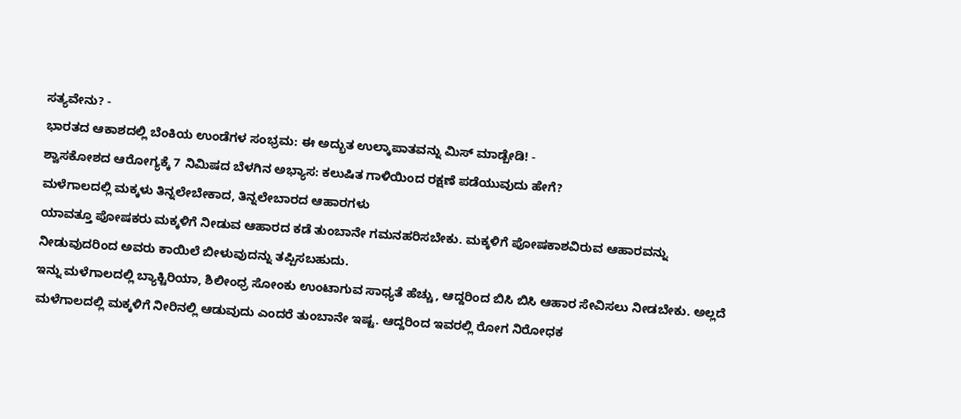ಸತ್ಯವೇನು? -
ಭಾರತದ ಆಕಾಶದಲ್ಲಿ ಬೆಂಕಿಯ ಉಂಡೆಗಳ ಸಂಭ್ರಮ: ಈ ಅದ್ಭುತ ಉಲ್ಕಾಪಾತವನ್ನು ಮಿಸ್ ಮಾಡ್ಬೇಡಿ! -
ಶ್ವಾಸಕೋಶದ ಆರೋಗ್ಯಕ್ಕೆ 7 ನಿಮಿಷದ ಬೆಳಗಿನ ಅಭ್ಯಾಸ: ಕಲುಷಿತ ಗಾಳಿಯಿಂದ ರಕ್ಷಣೆ ಪಡೆಯುವುದು ಹೇಗೆ?
ಮಳೆಗಾಲದಲ್ಲಿ ಮಕ್ಕಳು ತಿನ್ನಲೇಬೇಕಾದ, ತಿನ್ನಲೇಬಾರದ ಆಹಾರಗಳು
ಯಾವತ್ತೂ ಪೋಷಕರು ಮಕ್ಕಳಿಗೆ ನೀಡುವ ಆಹಾರದ ಕಡೆ ತುಂಬಾನೇ ಗಮನಹರಿಸಬೇಕು. ಮಕ್ಕಳಿಗೆ ಪೋಷಕಾಶವಿರುವ ಆಹಾರವನ್ನು ನೀಡುವುದರಿಂದ ಅವರು ಕಾಯಿಲೆ ಬೀಳುವುದನ್ನು ತಪ್ಪಿಸಬಹುದು.
ಇನ್ನು ಮಳೆಗಾಲದಲ್ಲಿ ಬ್ಯಾಕ್ಟಿರಿಯಾ, ಶಿಲೀಂಧ್ರ ಸೋಂಕು ಉಂಟಾಗುವ ಸಾಧ್ಯತೆ ಹೆಚ್ಚು, ಆದ್ದರಿಂದ ಬಿಸಿ ಬಿಸಿ ಆಹಾರ ಸೇವಿಸಲು ನೀಡಬೇಕು. ಅಲ್ಲದೆ ಮಳೆಗಾಲದಲ್ಲಿ ಮಕ್ಕಳಿಗೆ ನೀರಿನಲ್ಲಿ ಆಡುವುದು ಎಂದರೆ ತುಂಬಾನೇ ಇಷ್ಟ. ಆದ್ದರಿಂದ ಇವರಲ್ಲಿ ರೋಗ ನಿರೋಧಕ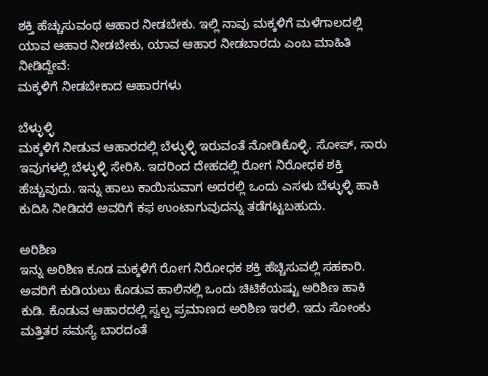ಶಕ್ತಿ ಹೆಚ್ಚುಸುವಂಥ ಆಹಾರ ನೀಡಬೇಕು. ಇಲ್ಲಿ ನಾವು ಮಕ್ಕಳಿಗೆ ಮಳೆಗಾಲದಲ್ಲಿ ಯಾವ ಆಹಾರ ನೀಡಬೇಕು, ಯಾವ ಆಹಾರ ನೀಡಬಾರದು ಎಂಬ ಮಾಹಿತಿ ನೀಡಿದ್ದೇವೆ:
ಮಕ್ಕಳಿಗೆ ನೀಡಬೇಕಾದ ಆಹಾರಗಳು

ಬೆಳ್ಳುಳ್ಳಿ
ಮಕ್ಕಳಿಗೆ ನೀಡುವ ಆಹಾರದಲ್ಲಿ ಬೆಳ್ಳುಳ್ಳಿ ಇರುವಂತೆ ನೋಡಿಕೊಳ್ಳಿ. ಸೋಪ್, ಸಾರು ಇವುಗಳಲ್ಲಿ ಬೆಳ್ಳುಳ್ಳಿ ಸೇರಿಸಿ. ಇದರಿಂದ ದೇಹದಲ್ಲಿ ರೋಗ ನಿರೋಧಕ ಶಕ್ತಿ ಹೆಚ್ಚುವುದು. ಇನ್ನು ಹಾಲು ಕಾಯಿಸುವಾಗ ಅದರಲ್ಲಿ ಒಂದು ಎಸಳು ಬೆಳ್ಳುಳ್ಳಿ ಹಾಕಿ ಕುದಿಸಿ ನೀಡಿದರೆ ಅವರಿಗೆ ಕಫ ಉಂಟಾಗುವುದನ್ನು ತಡೆಗಟ್ಟಬಹುದು.

ಅರಿಶಿಣ
ಇನ್ನು ಅರಿಶಿಣ ಕೂಡ ಮಕ್ಕಳಿಗೆ ರೋಗ ನಿರೋಧಕ ಶಕ್ತಿ ಹೆಚ್ಚಿಸುವಲ್ಲಿ ಸಹಕಾರಿ. ಅವರಿಗೆ ಕುಡಿಯಲು ಕೊಡುವ ಹಾಲಿನಲ್ಲಿ ಒಂದು ಚಿಟಿಕೆಯಷ್ಟು ಅರಿಶಿಣ ಹಾಕಿ ಕುಡಿ. ಕೊಡುವ ಆಹಾರದಲ್ಲಿ ಸ್ವಲ್ಪ ಪ್ರಮಾಣದ ಅರಿಶಿಣ ಇರಲಿ. ಇದು ಸೋಂಕು ಮತ್ತಿತರ ಸಮಸ್ಯೆ ಬಾರದಂತೆ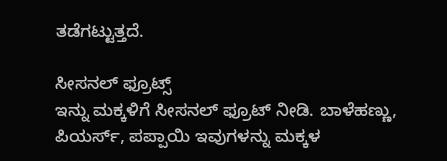ತಡೆಗಟ್ಟುತ್ತದೆ.

ಸೀಸನಲ್ ಫ್ರೂಟ್ಸ್
ಇನ್ನು ಮಕ್ಕಳಿಗೆ ಸೀಸನಲ್ ಫ್ರೂಟ್ ನೀಡಿ. ಬಾಳೆಹಣ್ಣು, ಪಿಯರ್ಸ್, ಪಪ್ಪಾಯಿ ಇವುಗಳನ್ನು ಮಕ್ಕಳ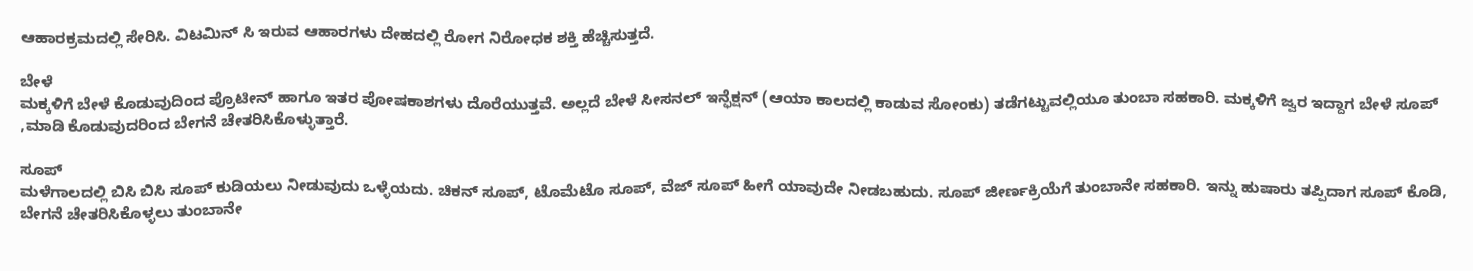ಆಹಾರಕ್ರಮದಲ್ಲಿ ಸೇರಿಸಿ. ವಿಟಮಿನ್ ಸಿ ಇರುವ ಆಹಾರಗಳು ದೇಹದಲ್ಲಿ ರೋಗ ನಿರೋಧಕ ಶಕ್ತಿ ಹೆಚ್ಚಿಸುತ್ತದೆ.

ಬೇಳೆ
ಮಕ್ಕಳಿಗೆ ಬೇಳೆ ಕೊಡುವುದಿಂದ ಪ್ರೊಟೀನ್ ಹಾಗೂ ಇತರ ಪೋಷಕಾಶಗಳು ದೊರೆಯುತ್ತವೆ. ಅಲ್ಲದೆ ಬೇಳೆ ಸೀಸನಲ್ ಇನ್ಫೆಕ್ಷನ್ (ಆಯಾ ಕಾಲದಲ್ಲಿ ಕಾಡುವ ಸೋಂಕು) ತಡೆಗಟ್ಟುವಲ್ಲಿಯೂ ತುಂಬಾ ಸಹಕಾರಿ. ಮಕ್ಕಳಿಗೆ ಜ್ವರ ಇದ್ದಾಗ ಬೇಳೆ ಸೂಪ್ ,ಮಾಡಿ ಕೊಡುವುದರಿಂದ ಬೇಗನೆ ಚೇತರಿಸಿಕೊಳ್ಳುತ್ತಾರೆ.

ಸೂಪ್
ಮಳೆಗಾಲದಲ್ಲಿ ಬಿಸಿ ಬಿಸಿ ಸೂಪ್ ಕುಡಿಯಲು ನೀಡುವುದು ಒಳ್ಳೆಯದು. ಚಿಕನ್ ಸೂಪ್, ಟೊಮೆಟೊ ಸೂಪ್, ವೆಜ್ ಸೂಪ್ ಹೀಗೆ ಯಾವುದೇ ನೀಡಬಹುದು. ಸೂಪ್ ಜೀರ್ಣಕ್ರಿಯೆಗೆ ತುಂಬಾನೇ ಸಹಕಾರಿ. ಇನ್ನು ಹುಷಾರು ತಪ್ಪಿದಾಗ ಸೂಪ್ ಕೊಡಿ, ಬೇಗನೆ ಚೇತರಿಸಿಕೊಳ್ಳಲು ತುಂಬಾನೇ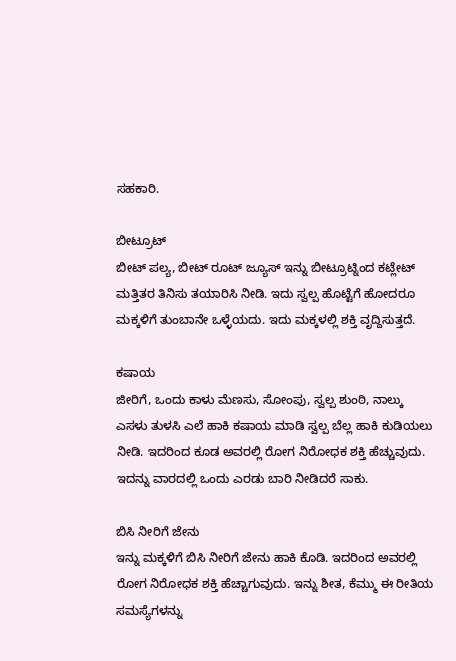ಸಹಕಾರಿ.

ಬೀಟ್ರೂಟ್
ಬೀಟ್ ಪಲ್ಯ, ಬೀಟ್ ರೂಟ್ ಜ್ಯೂಸ್ ಇನ್ನು ಬೀಟ್ರೂಟ್ನಿಂದ ಕಟ್ಲೇಟ್ ಮತ್ತಿತರ ತಿನಿಸು ತಯಾರಿಸಿ ನೀಡಿ. ಇದು ಸ್ವಲ್ಪ ಹೊಟ್ಟೆಗೆ ಹೋದರೂ ಮಕ್ಕಳಿಗೆ ತುಂಬಾನೇ ಒಳ್ಳೆಯದು. ಇದು ಮಕ್ಕಳಲ್ಲಿ ಶಕ್ತಿ ವೃದ್ದಿಸುತ್ತದೆ.

ಕಷಾಯ
ಜೀರಿಗೆ, ಒಂದು ಕಾಳು ಮೆಣಸು, ಸೋಂಪು, ಸ್ವಲ್ಪ ಶುಂಠಿ, ನಾಲ್ಕು ಎಸಳು ತುಳಸಿ ಎಲೆ ಹಾಕಿ ಕಷಾಯ ಮಾಡಿ ಸ್ವಲ್ಪ ಬೆಲ್ಲ ಹಾಕಿ ಕುಡಿಯಲು ನೀಡಿ. ಇದರಿಂದ ಕೂಡ ಅವರಲ್ಲಿ ರೋಗ ನಿರೋಧಕ ಶಕ್ತಿ ಹೆಚ್ಚುವುದು. ಇದನ್ನು ವಾರದಲ್ಲಿ ಒಂದು ಎರಡು ಬಾರಿ ನೀಡಿದರೆ ಸಾಕು.

ಬಿಸಿ ನೀರಿಗೆ ಜೇನು
ಇನ್ನು ಮಕ್ಕಳಿಗೆ ಬಿಸಿ ನೀರಿಗೆ ಜೇನು ಹಾಕಿ ಕೊಡಿ. ಇದರಿಂದ ಅವರಲ್ಲಿ ರೋಗ ನಿರೋಧಕ ಶಕ್ತಿ ಹೆಚ್ಚಾಗುವುದು. ಇನ್ನು ಶೀತ, ಕೆಮ್ಮು ಈ ರೀತಿಯ ಸಮಸ್ಯೆಗಳನ್ನು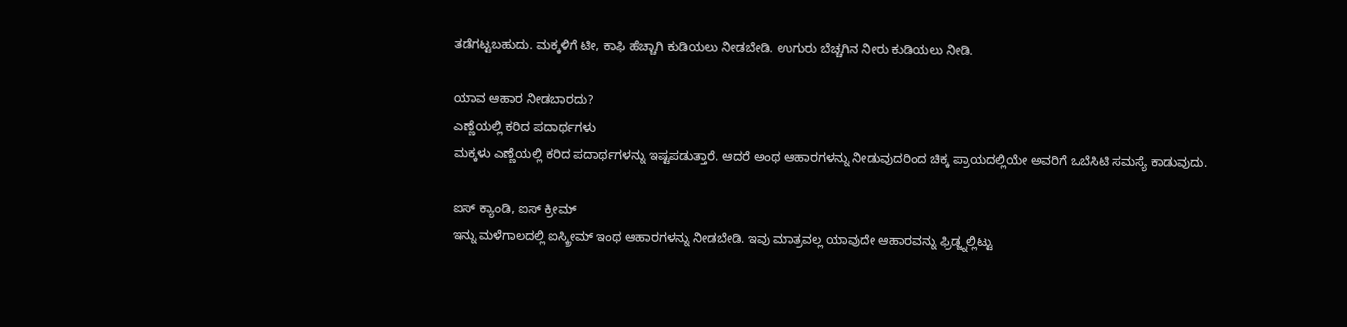ತಡೆಗಟ್ಟಬಹುದು. ಮಕ್ಕಳಿಗೆ ಟೀ, ಕಾಫಿ ಹೆಚ್ಚಾಗಿ ಕುಡಿಯಲು ನೀಡಬೇಡಿ. ಉಗುರು ಬೆಚ್ಚಗಿನ ನೀರು ಕುಡಿಯಲು ನೀಡಿ.

ಯಾವ ಆಹಾರ ನೀಡಬಾರದು?
ಎಣ್ಣೆಯಲ್ಲಿ ಕರಿದ ಪದಾರ್ಥಗಳು
ಮಕ್ಕಳು ಎಣ್ಣೆಯಲ್ಲಿ ಕರಿದ ಪದಾರ್ಥಗಳನ್ನು ಇಷ್ಟಪಡುತ್ತಾರೆ. ಆದರೆ ಅಂಥ ಆಹಾರಗಳನ್ನು ನೀಡುವುದರಿಂದ ಚಿಕ್ಕ ಪ್ರಾಯದಲ್ಲಿಯೇ ಅವರಿಗೆ ಒಬೆಸಿಟಿ ಸಮಸ್ಯೆ ಕಾಡುವುದು.

ಐಸ್ ಕ್ಯಾಂಡಿ, ಐಸ್ ಕ್ರೀಮ್
ಇನ್ನು ಮಳೆಗಾಲದಲ್ಲಿ ಐಸ್ಕ್ರೀಮ್ ಇಂಥ ಆಹಾರಗಳನ್ನು ನೀಡಬೇಡಿ. ಇವು ಮಾತ್ರವಲ್ಲ ಯಾವುದೇ ಆಹಾರವನ್ನು ಫ್ರಿಡ್ಜ್ನಲ್ಲಿಟ್ಟು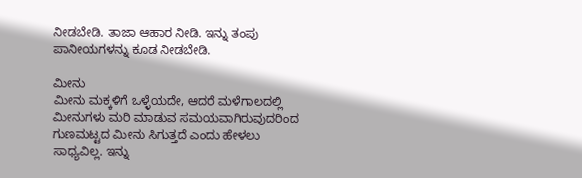ನೀಡಬೇಡಿ. ತಾಜಾ ಆಹಾರ ನೀಡಿ. ಇನ್ನು ತಂಪು ಪಾನೀಯಗಳನ್ನು ಕೂಡ ನೀಡಬೇಡಿ.

ಮೀನು
ಮೀನು ಮಕ್ಕಳಿಗೆ ಒಳ್ಳೆಯದೇ, ಆದರೆ ಮಳೆಗಾಲದಲ್ಲಿ ಮೀನುಗಳು ಮರಿ ಮಾಡುವ ಸಮಯವಾಗಿರುವುದರಿಂದ ಗುಣಮಟ್ಟದ ಮೀನು ಸಿಗುತ್ತದೆ ಎಂದು ಹೇಳಲು ಸಾಧ್ಯವಿಲ್ಲ. ಇನ್ನು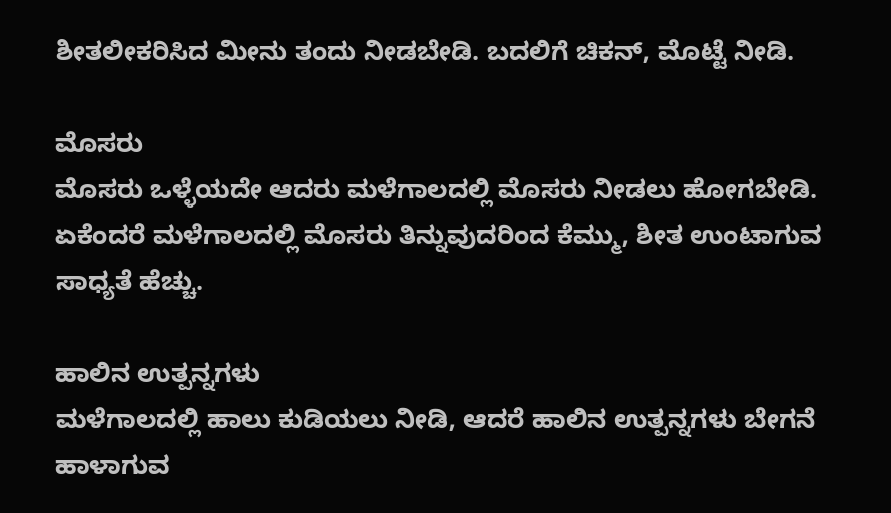ಶೀತಲೀಕರಿಸಿದ ಮೀನು ತಂದು ನೀಡಬೇಡಿ. ಬದಲಿಗೆ ಚಿಕನ್, ಮೊಟ್ಟೆ ನೀಡಿ.

ಮೊಸರು
ಮೊಸರು ಒಳ್ಳೆಯದೇ ಆದರು ಮಳೆಗಾಲದಲ್ಲಿ ಮೊಸರು ನೀಡಲು ಹೋಗಬೇಡಿ. ಏಕೆಂದರೆ ಮಳೆಗಾಲದಲ್ಲಿ ಮೊಸರು ತಿನ್ನುವುದರಿಂದ ಕೆಮ್ಮು, ಶೀತ ಉಂಟಾಗುವ ಸಾಧ್ಯತೆ ಹೆಚ್ಚು.

ಹಾಲಿನ ಉತ್ಪನ್ನಗಳು
ಮಳೆಗಾಲದಲ್ಲಿ ಹಾಲು ಕುಡಿಯಲು ನೀಡಿ, ಆದರೆ ಹಾಲಿನ ಉತ್ಪನ್ನಗಳು ಬೇಗನೆ ಹಾಳಾಗುವ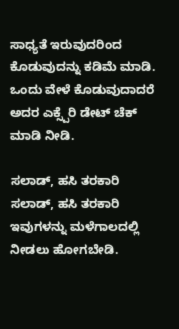ಸಾಧ್ಯತೆ ಇರುವುದರಿಂದ ಕೊಡುವುದನ್ನು ಕಡಿಮೆ ಮಾಡಿ. ಒಂದು ವೇಳೆ ಕೊಡುವುದಾದರೆ ಅದರ ಎಕ್ಸ್ಪೆರಿ ಡೇಟ್ ಚೆಕ್ ಮಾಡಿ ನೀಡಿ.

ಸಲಾಡ್, ಹಸಿ ತರಕಾರಿ
ಸಲಾಡ್, ಹಸಿ ತರಕಾರಿ ಇವುಗಳನ್ನು ಮಳೆಗಾಲದಲ್ಲಿ ನೀಡಲು ಹೋಗಬೇಡಿ.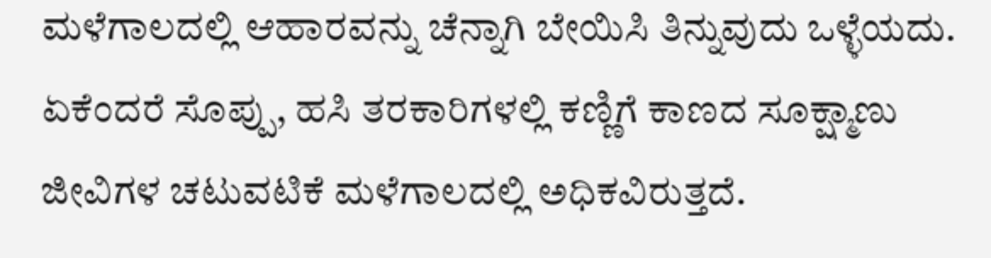ಮಳೆಗಾಲದಲ್ಲಿ ಆಹಾರವನ್ನು ಚೆನ್ನಾಗಿ ಬೇಯಿಸಿ ತಿನ್ನುವುದು ಒಳ್ಳೆಯದು. ಏಕೆಂದರೆ ಸೊಪ್ಪು, ಹಸಿ ತರಕಾರಿಗಳಲ್ಲಿ ಕಣ್ಣಿಗೆ ಕಾಣದ ಸೂಕ್ಷ್ಮಾಣು ಜೀವಿಗಳ ಚಟುವಟಿಕೆ ಮಳೆಗಾಲದಲ್ಲಿ ಅಧಿಕವಿರುತ್ತದೆ.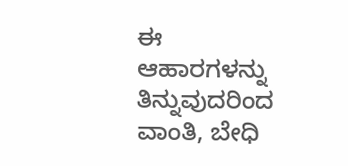ಈ ಆಹಾರಗಳನ್ನು ತಿನ್ನುವುದರಿಂದ ವಾಂತಿ, ಬೇಧಿ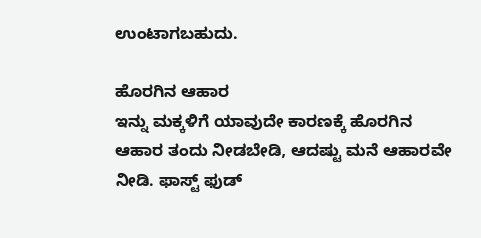ಉಂಟಾಗಬಹುದು.

ಹೊರಗಿನ ಆಹಾರ
ಇನ್ನು ಮಕ್ಕಳಿಗೆ ಯಾವುದೇ ಕಾರಣಕ್ಕೆ ಹೊರಗಿನ ಆಹಾರ ತಂದು ನೀಡಬೇಡಿ, ಆದಷ್ಟು ಮನೆ ಆಹಾರವೇ ನೀಡಿ. ಫಾಸ್ಟ್ ಫುಡ್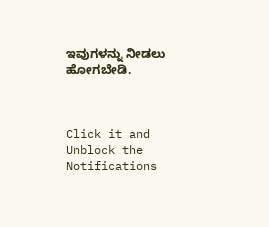ಇವುಗಳನ್ನು ನೀಡಲು ಹೋಗಬೇಡಿ.



Click it and Unblock the Notifications